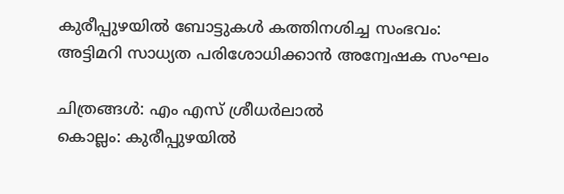കുരീപ്പുഴയിൽ ബോട്ടുകൾ കത്തിനശിച്ച സംഭവം: അട്ടിമറി സാധ്യത പരിശോധിക്കാൻ അന്വേഷക സംഘം

ചിത്രങ്ങൾ: എം എസ് ശ്രീധർലാൽ
കൊല്ലം: കുരീപ്പുഴയിൽ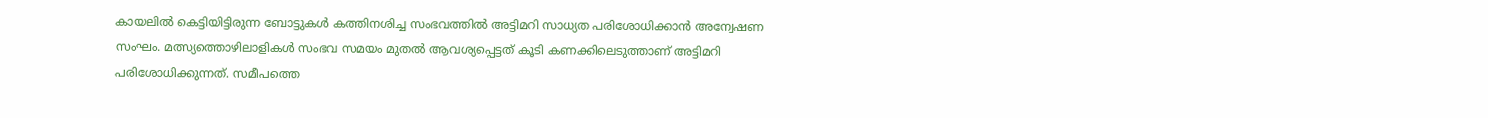കായലിൽ കെട്ടിയിട്ടിരുന്ന ബോട്ടുകൾ കത്തിനശിച്ച സംഭവത്തിൽ അട്ടിമറി സാധ്യത പരിശോധിക്കാൻ അന്വേഷണ സംഘം. മത്സ്യത്തൊഴിലാളികൾ സംഭവ സമയം മുതൽ ആവശ്യപ്പെട്ടത് കൂടി കണക്കിലെടുത്താണ് അട്ടിമറി പരിശോധിക്കുന്നത്. സമീപത്തെ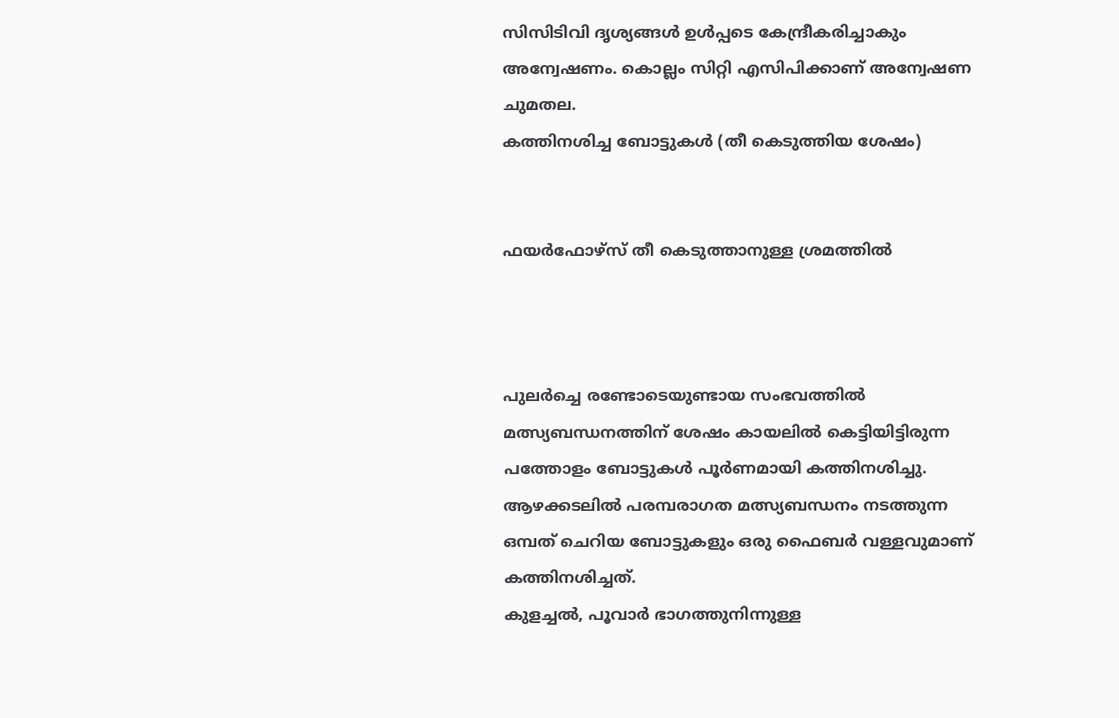സിസിടിവി ദൃശ്യങ്ങൾ ഉൾപ്പടെ കേന്ദ്രീകരിച്ചാകും അന്വേഷണം. കൊല്ലം സിറ്റി എസിപിക്കാണ് അന്വേഷണ ചുമതല.
കത്തിനശിച്ച ബോട്ടുകൾ (തീ കെടുത്തിയ ശേഷം)


ഫയർഫോഴ്സ് തീ കെടുത്താനുള്ള ശ്രമത്തിൽ



പുലർച്ചെ രണ്ടോടെയുണ്ടായ സംഭവത്തിൽ മത്സ്യബന്ധനത്തിന് ശേഷം കായലിൽ കെട്ടിയിട്ടിരുന്ന പത്തോളം ബോട്ടുകൾ പൂർണമായി കത്തിനശിച്ചു. ആഴക്കടലിൽ പരമ്പരാഗത മത്സ്യബന്ധനം നടത്തുന്ന ഒമ്പത് ചെറിയ ബോട്ടുകളും ഒരു ഫൈബർ വള്ളവുമാണ് കത്തിനശിച്ചത്.
കുളച്ചൽ, പൂവാർ ഭാഗത്തുനിന്നുള്ള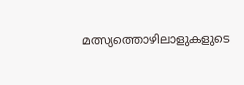മത്സ്യത്തൊഴിലാളുകളുടെ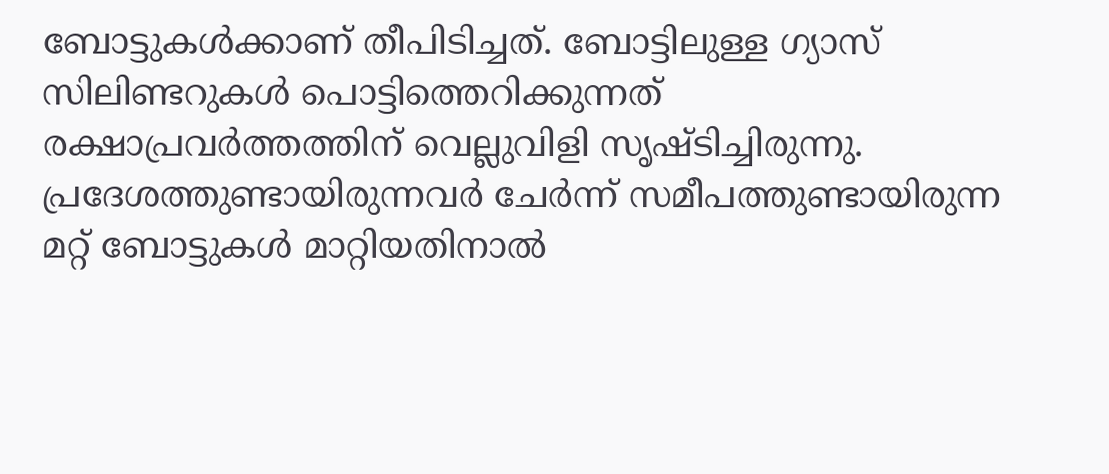ബോട്ടുകൾക്കാണ് തീപിടിച്ചത്. ബോട്ടിലുള്ള ഗ്യാസ് സിലിണ്ടറുകൾ പൊട്ടിത്തെറിക്കുന്നത് രക്ഷാപ്രവർത്തത്തിന് വെല്ലുവിളി സൃഷ്ടിച്ചിരുന്നു. പ്രദേശത്തുണ്ടായിരുന്നവർ ചേർന്ന് സമീപത്തുണ്ടായിരുന്ന മറ്റ് ബോട്ടുകൾ മാറ്റിയതിനാൽ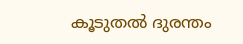കൂടുതൽ ദുരന്തം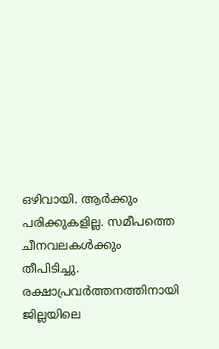ഒഴിവായി. ആർക്കും പരിക്കുകളില്ല. സമീപത്തെ ചീനവലകൾക്കും തീപിടിച്ചു. രക്ഷാപ്രവർത്തനത്തിനായി ജില്ലയിലെ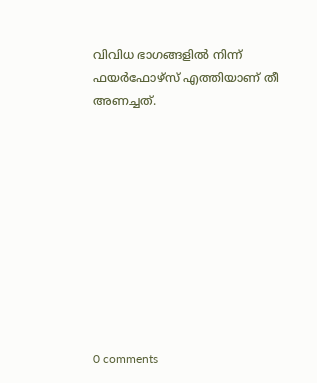വിവിധ ഭാഗങ്ങളിൽ നിന്ന് ഫയർഫോഴ്സ് എത്തിയാണ് തീ അണച്ചത്.










0 comments